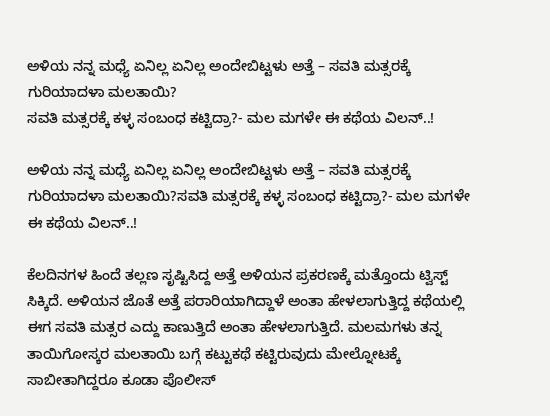ಅಳಿಯ ನನ್ನ ಮಧ್ಯೆ ಏನಿಲ್ಲ ಏನಿಲ್ಲ ಅಂದೇಬಿಟ್ಟಳು ಅತ್ತೆ – ಸವತಿ ಮತ್ಸರಕ್ಕೆ ಗುರಿಯಾದಳಾ ಮಲತಾಯಿ?
ಸವತಿ ಮತ್ಸರಕ್ಕೆ ಕಳ್ಳ ಸಂಬಂಧ ಕಟ್ಟಿದ್ರಾ?- ಮಲ ಮಗಳೇ ಈ ಕಥೆಯ ವಿಲನ್..!

ಅಳಿಯ ನನ್ನ ಮಧ್ಯೆ ಏನಿಲ್ಲ ಏನಿಲ್ಲ ಅಂದೇಬಿಟ್ಟಳು ಅತ್ತೆ – ಸವತಿ ಮತ್ಸರಕ್ಕೆ ಗುರಿಯಾದಳಾ ಮಲತಾಯಿ?ಸವತಿ ಮತ್ಸರಕ್ಕೆ ಕಳ್ಳ ಸಂಬಂಧ ಕಟ್ಟಿದ್ರಾ?- ಮಲ ಮಗಳೇ ಈ ಕಥೆಯ ವಿಲನ್..!

ಕೆಲದಿನಗಳ ಹಿಂದೆ ತಲ್ಲಣ ಸೃಷ್ಟಿಸಿದ್ದ ಅತ್ತೆ ಅಳಿಯನ ಪ್ರಕರಣಕ್ಕೆ ಮತ್ತೊಂದು ಟ್ವಿಸ್ಟ್ ಸಿಕ್ಕಿದೆ. ಅಳಿಯನ ಜೊತೆ ಅತ್ತೆ ಪರಾರಿಯಾಗಿದ್ದಾಳೆ ಅಂತಾ ಹೇಳಲಾಗುತ್ತಿದ್ದ ಕಥೆಯಲ್ಲಿ ಈಗ ಸವತಿ ಮತ್ಸರ ಎದ್ದು ಕಾಣುತ್ತಿದೆ ಅಂತಾ ಹೇಳಲಾಗುತ್ತಿದೆ. ಮಲಮಗಳು ತನ್ನ ತಾಯಿಗೋಸ್ಕರ ಮಲತಾಯಿ ಬಗ್ಗೆ ಕಟ್ಟುಕಥೆ ಕಟ್ಟಿರುವುದು ಮೇಲ್ನೋಟಕ್ಕೆ ಸಾಬೀತಾಗಿದ್ದರೂ ಕೂಡಾ ಪೊಲೀಸ್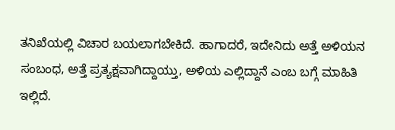ತನಿಖೆಯಲ್ಲಿ ವಿಚಾರ ಬಯಲಾಗಬೇಕಿದೆ. ಹಾಗಾದರೆ, ಇದೇನಿದು ಅತ್ತೆ ಅಳಿಯನ ಸಂಬಂಧ, ಅತ್ತೆ ಪ್ರತ್ಯಕ್ಷವಾಗಿದ್ದಾಯ್ತು, ಅಳಿಯ ಎಲ್ಲಿದ್ದಾನೆ ಎಂಬ ಬಗ್ಗೆ ಮಾಹಿತಿ ಇಲ್ಲಿದೆ.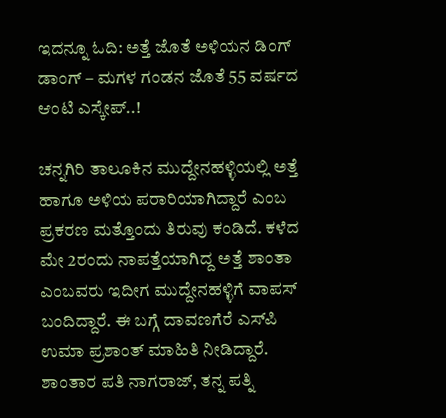ಇದನ್ನೂ ಓದಿ: ಅತ್ತೆ ಜೊತೆ ಅಳಿಯನ ಡಿಂಗ್ ಡಾಂಗ್ – ಮಗಳ ಗಂಡನ ಜೊತೆ 55 ವರ್ಷದ ಆಂಟಿ ಎಸ್ಕೇಪ್..!

ಚನ್ನಗಿರಿ ತಾಲೂಕಿನ ಮುದ್ದೇನಹಳ್ಳಿಯಲ್ಲಿ ಅತ್ತೆ ಹಾಗೂ ಅಳಿಯ ಪರಾರಿಯಾಗಿದ್ದಾರೆ ಎಂಬ ಪ್ರಕರಣ ಮತ್ತೊಂದು ತಿರುವು ಕಂಡಿದೆ. ಕಳೆದ ಮೇ 2ರಂದು ನಾಪತ್ತೆಯಾಗಿದ್ದ ಅತ್ತೆ ಶಾಂತಾ ಎಂಬವರು ಇದೀಗ ಮುದ್ದೇನಹಳ್ಳಿಗೆ ವಾಪಸ್ ಬಂದಿದ್ದಾರೆ. ಈ ಬಗ್ಗೆ ದಾವಣಗೆರೆ ಎಸ್‌ಪಿ ಉಮಾ ಪ್ರಶಾಂತ್ ಮಾಹಿತಿ ನೀಡಿದ್ದಾರೆ. ಶಾಂತಾರ ಪತಿ ನಾಗರಾಜ್, ತನ್ನ ಪತ್ನಿ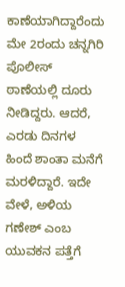ಕಾಣೆಯಾಗಿದ್ದಾರೆಂದು ಮೇ 2ರಂದು ಚನ್ನಗಿರಿ ಪೊಲೀಸ್ ಠಾಣೆಯಲ್ಲಿ ದೂರು ನೀಡಿದ್ದರು. ಆದರೆ, ಎರಡು ದಿನಗಳ ಹಿಂದೆ ಶಾಂತಾ ಮನೆಗೆ ಮರಳಿದ್ದಾರೆ. ಇದೇ ವೇಳೆ, ಅಳಿಯ ಗಣೇಶ್ ಎಂಬ ಯುವಕನ ಪತ್ತೆಗೆ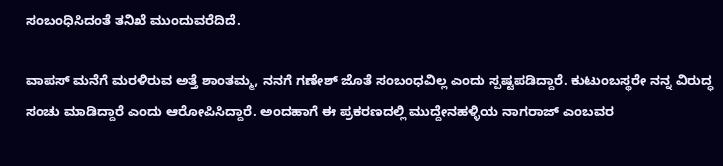ಸಂಬಂಧಿಸಿದಂತೆ ತನಿಖೆ ಮುಂದುವರೆದಿದೆ.

ವಾಪಸ್ ಮನೆಗೆ ಮರಳಿರುವ ಅತ್ತೆ ಶಾಂತಮ್ಮ, ನನಗೆ ಗಣೇಶ್‌ ಜೊತೆ ಸಂಬಂಧವಿಲ್ಲ ಎಂದು ಸ್ಪಷ್ಟಪಡಿದ್ದಾರೆ. ಕುಟುಂಬಸ್ಥರೇ ನನ್ನ ವಿರುದ್ಧ ಸಂಚು ಮಾಡಿದ್ದಾರೆ ಎಂದು ಆರೋಪಿಸಿದ್ದಾರೆ. ಅಂದಹಾಗೆ ಈ ಪ್ರಕರಣದಲ್ಲಿ ಮುದ್ದೇನಹಳ್ಳಿಯ ನಾಗರಾಜ್‌ ಎಂಬವರ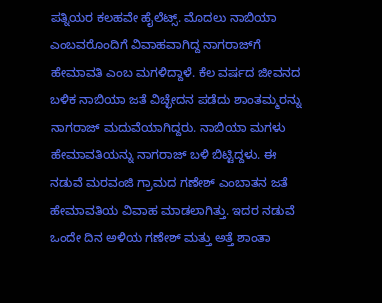ಪತ್ನಿಯರ ಕಲಹವೇ ಹೈಲೆಟ್ಸ್. ಮೊದಲು ನಾಬಿಯಾ ಎಂಬವರೊಂದಿಗೆ ವಿವಾಹವಾಗಿದ್ದ ನಾಗರಾಜ್‌ಗೆ ಹೇಮಾವತಿ ಎಂಬ ಮಗಳಿದ್ದಾಳೆ. ಕೆಲ ವರ್ಷದ ಜೀವನದ ಬಳಿಕ ನಾಬಿಯಾ ಜತೆ ವಿಚ್ಛೇದನ ಪಡೆದು ಶಾಂತಮ್ಮರನ್ನು ನಾಗರಾಜ್‌ ಮದುವೆಯಾಗಿದ್ದರು. ನಾಬಿಯಾ ಮಗಳು ಹೇಮಾವತಿಯನ್ನು ನಾಗರಾಜ್‌ ಬಳಿ ಬಿಟ್ಟಿದ್ದಳು. ಈ ನಡುವೆ ಮರವಂಜಿ ಗ್ರಾಮದ ಗಣೇಶ್‌ ಎಂಬಾತನ ಜತೆ ಹೇಮಾವತಿಯ ವಿವಾಹ ಮಾಡಲಾಗಿತ್ತು. ಇದರ ನಡುವೆ ಒಂದೇ ದಿನ ಅಳಿಯ ಗಣೇಶ್ ಮತ್ತು ಅತ್ತೆ ಶಾಂತಾ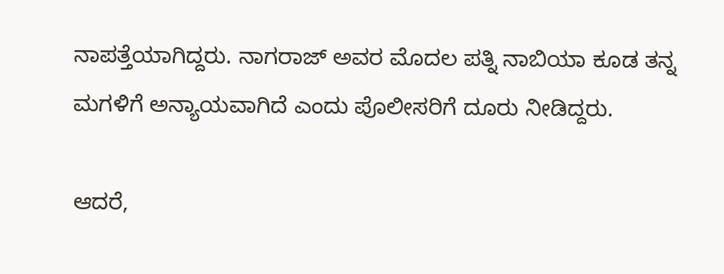ನಾಪತ್ತೆಯಾಗಿದ್ದರು. ನಾಗರಾಜ್‌ ಅವರ ಮೊದಲ ಪತ್ನಿ ನಾಬಿಯಾ ಕೂಡ ತನ್ನ ಮಗಳಿಗೆ ಅನ್ಯಾಯವಾಗಿದೆ ಎಂದು ಪೊಲೀಸರಿಗೆ ದೂರು ನೀಡಿದ್ದರು.

ಆದರೆ,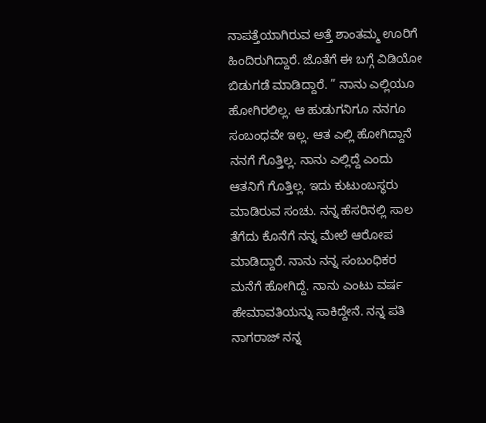ನಾಪತ್ತೆಯಾಗಿರುವ ಅತ್ತೆ ಶಾಂತಮ್ಮ ಊರಿಗೆ ಹಿಂದಿರುಗಿದ್ದಾರೆ. ಜೊತೆಗೆ ಈ ಬಗ್ಗೆ ವಿಡಿಯೋ ಬಿಡುಗಡೆ ಮಾಡಿದ್ದಾರೆ. ” ನಾನು ಎಲ್ಲಿಯೂ ಹೋಗಿರಲಿಲ್ಲ. ಆ ಹುಡುಗನಿಗೂ ನನಗೂ ಸಂಬಂಧವೇ ಇಲ್ಲ. ಆತ ಎಲ್ಲಿ ಹೋಗಿದ್ದಾನೆ ನನಗೆ ಗೊತ್ತಿಲ್ಲ. ನಾನು ಎಲ್ಲಿದ್ದೆ ಎಂದು ಆತನಿಗೆ ಗೊತ್ತಿಲ್ಲ. ಇದು ಕುಟುಂಬಸ್ಥರು ಮಾಡಿರುವ ಸಂಚು. ನನ್ನ ಹೆಸರಿನಲ್ಲಿ ಸಾಲ ತೆಗೆದು ಕೊನೆಗೆ ನನ್ನ ಮೇಲೆ ಆರೋಪ ಮಾಡಿದ್ದಾರೆ. ನಾನು ನನ್ನ ಸಂಬಂಧಿಕರ ಮನೆಗೆ ಹೋಗಿದ್ದೆ. ನಾನು ಎಂಟು ವರ್ಷ ಹೇಮಾವತಿಯನ್ನು ಸಾಕಿದ್ದೇನೆ. ನನ್ನ ಪತಿ ನಾಗರಾಜ್ ನನ್ನ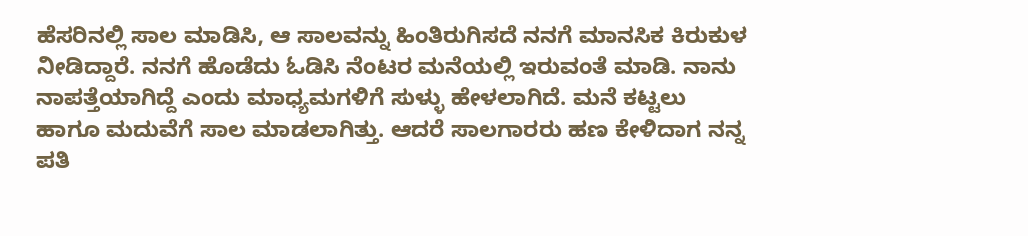ಹೆಸರಿನಲ್ಲಿ ಸಾಲ ಮಾಡಿಸಿ, ಆ ಸಾಲವನ್ನು ಹಿಂತಿರುಗಿಸದೆ ನನಗೆ ಮಾನಸಿಕ ಕಿರುಕುಳ ನೀಡಿದ್ದಾರೆ. ನನಗೆ ಹೊಡೆದು ಓಡಿಸಿ ನೆಂಟರ ಮನೆಯಲ್ಲಿ ಇರುವಂತೆ ಮಾಡಿ. ನಾನು ನಾಪತ್ತೆಯಾಗಿದ್ದೆ ಎಂದು ಮಾಧ್ಯಮಗಳಿಗೆ ಸುಳ್ಳು ಹೇಳಲಾಗಿದೆ. ಮನೆ ಕಟ್ಟಲು ಹಾಗೂ ಮದುವೆಗೆ ಸಾಲ ಮಾಡಲಾಗಿತ್ತು. ಆದರೆ ಸಾಲಗಾರರು ಹಣ ಕೇಳಿದಾಗ ನನ್ನ ಪತಿ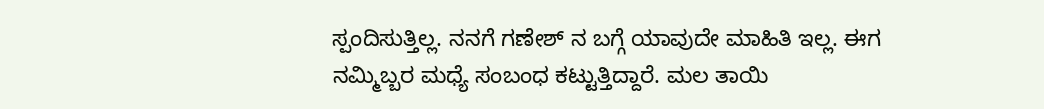ಸ್ಪಂದಿಸುತ್ತಿಲ್ಲ. ನನಗೆ ಗಣೇಶ್ ನ ಬಗ್ಗೆ ಯಾವುದೇ ಮಾಹಿತಿ ಇಲ್ಲ. ಈಗ ನಮ್ಮಿಬ್ಬರ ಮಧ್ಯೆ ಸಂಬಂಧ ಕಟ್ಟುತ್ತಿದ್ದಾರೆ. ಮಲ ತಾಯಿ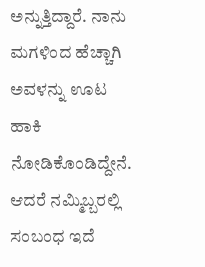ಅನ್ನುತ್ತಿದ್ದಾರೆ. ನಾನು ಮಗಳಿಂದ ಹೆಚ್ಚಾಗಿ ಅವಳನ್ನು ಊಟ ಹಾಕಿ ನೋಡಿಕೊಂಡಿದ್ದೇನೆ. ಆದರೆ ನಮ್ಮಿಬ್ಬರಲ್ಲಿ ಸಂಬಂಧ ಇದೆ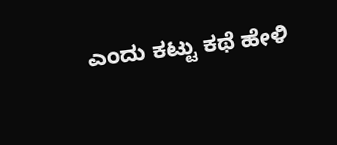ಎಂದು ಕಟ್ಟು ಕಥೆ ಹೇಳಿ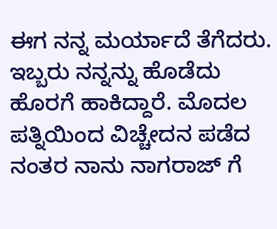ಈಗ ನನ್ನ ಮರ್ಯಾದೆ ತೆಗೆದರು. ಇಬ್ಬರು ನನ್ನನ್ನು ಹೊಡೆದು ಹೊರಗೆ ಹಾಕಿದ್ದಾರೆ. ಮೊದಲ ಪತ್ನಿಯಿಂದ ವಿಚ್ಚೇದನ ಪಡೆದ ನಂತರ ನಾನು ನಾಗರಾಜ್ ಗೆ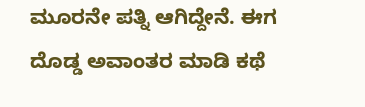ಮೂರನೇ ಪತ್ನಿ ಆಗಿದ್ದೇನೆ. ಈಗ ದೊಡ್ಡ ಅವಾಂತರ ಮಾಡಿ ಕಥೆ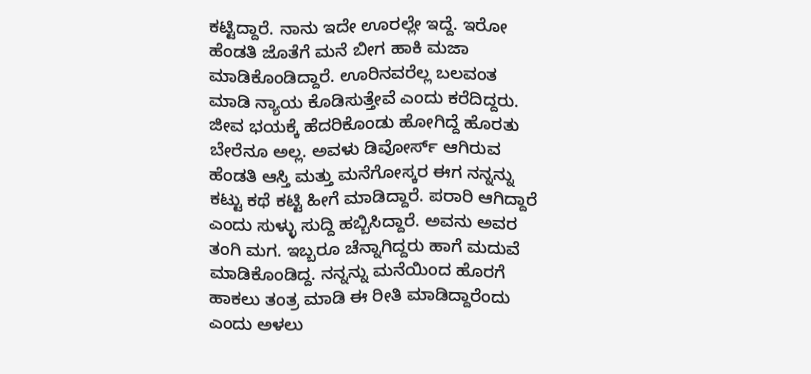ಕಟ್ಟಿದ್ದಾರೆ. ನಾನು ಇದೇ ಊರಲ್ಲೇ ಇದ್ದೆ. ಇರೋ ಹೆಂಡತಿ ಜೊತೆಗೆ ಮನೆ ಬೀಗ ಹಾಕಿ ಮಜಾ ಮಾಡಿಕೊಂಡಿದ್ದಾರೆ. ಊರಿನವರೆಲ್ಲ ಬಲವಂತ ಮಾಡಿ ನ್ಯಾಯ ಕೊಡಿಸುತ್ತೇವೆ ಎಂದು ಕರೆದಿದ್ದರು. ಜೀವ ಭಯಕ್ಕೆ ಹೆದರಿಕೊಂಡು ಹೋಗಿದ್ದೆ ಹೊರತು ಬೇರೆನೂ ಅಲ್ಲ. ಅವಳು ಡಿವೋರ್ಸ್ ಆಗಿರುವ ಹೆಂಡತಿ ಆಸ್ತಿ ಮತ್ತು ಮನೆಗೋಸ್ಕರ ಈಗ ನನ್ನನ್ನು ಕಟ್ಟು ಕಥೆ ಕಟ್ಟಿ ಹೀಗೆ ಮಾಡಿದ್ದಾರೆ. ಪರಾರಿ ಆಗಿದ್ದಾರೆ ಎಂದು ಸುಳ್ಳು ಸುದ್ದಿ ಹಬ್ಬಿಸಿದ್ದಾರೆ. ಅವನು ಅವರ ತಂಗಿ ಮಗ. ಇಬ್ಬರೂ ಚೆನ್ನಾಗಿದ್ದರು ಹಾಗೆ ಮದುವೆ ಮಾಡಿಕೊಂಡಿದ್ದ. ನನ್ನನ್ನು ಮನೆಯಿಂದ ಹೊರಗೆ ಹಾಕಲು ತಂತ್ರ ಮಾಡಿ ಈ ರೀತಿ ಮಾಡಿದ್ದಾರೆಂದು ಎಂದು ಅಳಲು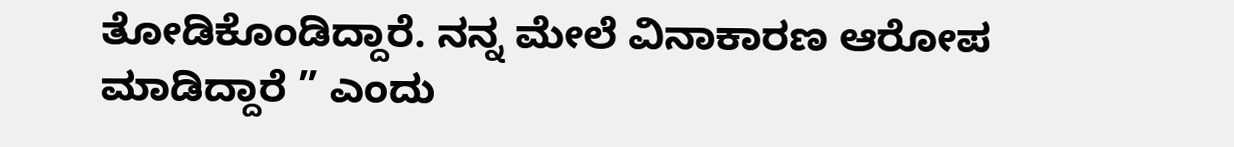ತೋಡಿಕೊಂಡಿದ್ದಾರೆ. ನನ್ನ ಮೇಲೆ ವಿನಾಕಾರಣ ಆರೋಪ ಮಾಡಿದ್ದಾರೆ ” ಎಂದು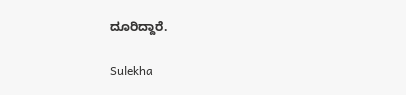ದೂರಿದ್ದಾರೆ.

Sulekha